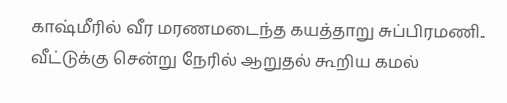காஷ்மீரில் வீர மரணமடைந்த கயத்தாறு சுப்பிரமணி.. வீட்டுக்கு சென்று நேரில் ஆறுதல் கூறிய கமல்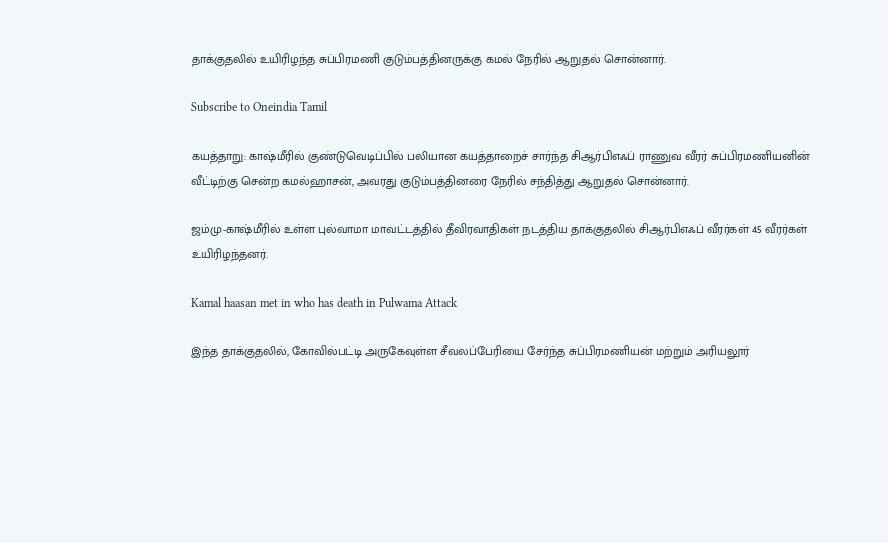தாக்குதலில் உயிரிழந்த சுப்பிரமணி குடும்பத்தினருக்கு கமல் நேரில் ஆறுதல் சொன்னார்.

Subscribe to Oneindia Tamil

கயத்தாறு: காஷ்மீரில் குண்டுவெடிப்பில் பலியான கயத்தாறைச் சார்ந்த சிஆர்பிஎஃப் ராணுவ வீரர் சுப்பிரமணியனின் வீட்டிற்கு சென்ற கமல்ஹாசன், அவரது குடும்பத்தினரை நேரில் சந்தித்து ஆறுதல் சொன்னார்.

ஜம்மு-காஷ்மீரில் உள்ள புல்வாமா மாவட்டத்தில் தீவிரவாதிகள் நடத்திய தாக்குதலில் சிஆர்பிஎஃப் வீரர்கள் 45 வீரர்கள் உயிரிழந்தனர்.

Kamal haasan met in who has death in Pulwama Attack

இந்த தாக்குதலில், கோவில்பட்டி அருகேவுள்ள சீவலப்பேரியை சேர்ந்த சுப்பிரமணியன் மற்றும் அரியலூர்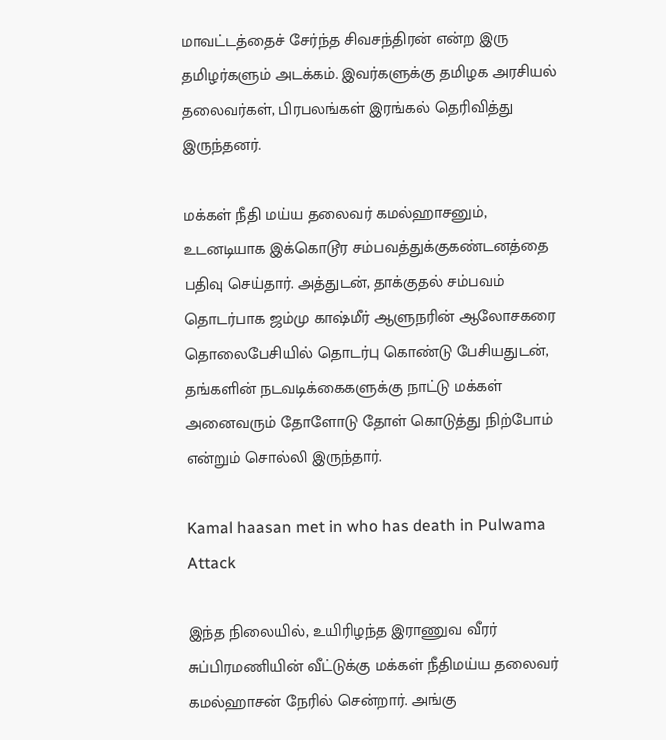மாவட்டத்தைச் சேர்ந்த சிவசந்திரன் என்ற இரு தமிழர்களும் அடக்கம். இவர்களுக்கு தமிழக அரசியல் தலைவர்கள், பிரபலங்கள் இரங்கல் தெரிவித்து இருந்தனர்.

மக்கள் நீதி மய்ய தலைவர் கமல்ஹாசனும், உடனடியாக இக்கொடூர சம்பவத்துக்குகண்டனத்தை பதிவு செய்தார். அத்துடன், தாக்குதல் சம்பவம் தொடர்பாக ஜம்மு காஷ்மீர் ஆளுநரின் ஆலோசகரை தொலைபேசியில் தொடர்பு கொண்டு பேசியதுடன், தங்களின் நடவடிக்கைகளுக்கு நாட்டு மக்கள் அனைவரும் தோளோடு தோள் கொடுத்து நிற்போம் என்றும் சொல்லி இருந்தார்.

Kamal haasan met in who has death in Pulwama Attack

இந்த நிலையில், உயிரிழந்த இராணுவ வீரர் சுப்பிரமணியின் வீட்டுக்கு மக்கள் நீதிமய்ய தலைவர் கமல்ஹாசன் நேரில் சென்றார். அங்கு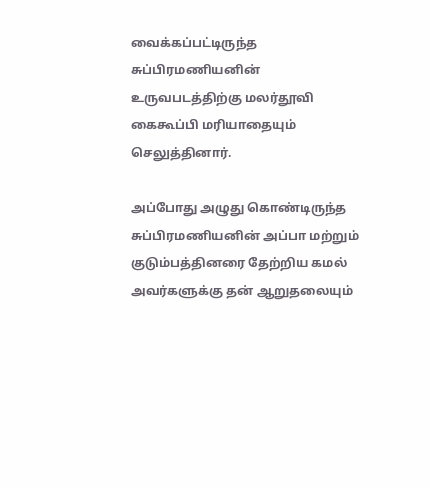வைக்கப்பட்டிருந்த சுப்பிரமணியனின் உருவபடத்திற்கு மலர்தூவி கைகூப்பி மரியாதையும் செலுத்தினார்.

அப்போது அழுது கொண்டிருந்த சுப்பிரமணியனின் அப்பா மற்றும் குடும்பத்தினரை தேற்றிய கமல் அவர்களுக்கு தன் ஆறுதலையும்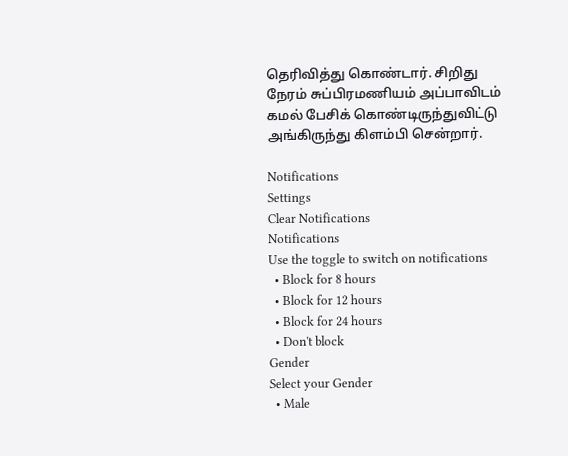தெரிவித்து கொண்டார். சிறிது நேரம் சுப்பிரமணியம் அப்பாவிடம் கமல் பேசிக் கொண்டிருந்துவிட்டு அங்கிருந்து கிளம்பி சென்றார்.

Notifications
Settings
Clear Notifications
Notifications
Use the toggle to switch on notifications
  • Block for 8 hours
  • Block for 12 hours
  • Block for 24 hours
  • Don't block
Gender
Select your Gender
  • Male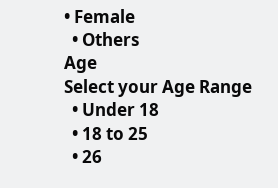• Female
  • Others
Age
Select your Age Range
  • Under 18
  • 18 to 25
  • 26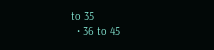to 35
  • 36 to 45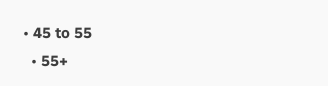• 45 to 55
  • 55+